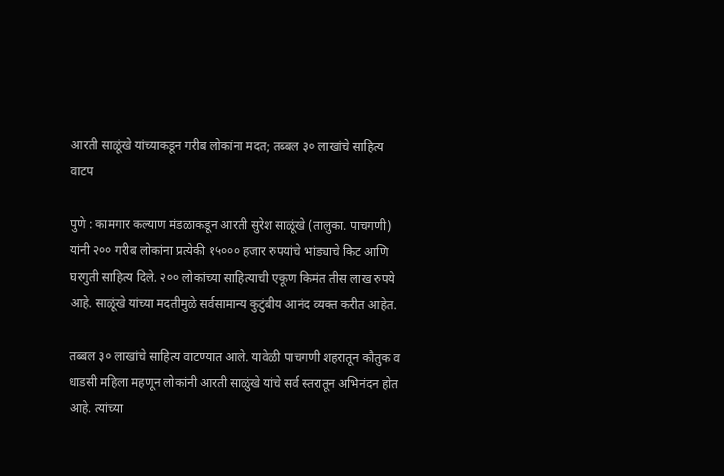आरती साळूंखे यांच्याकडून गरीब लोकांना मदत; तब्बल ३० लाखांचे साहित्य वाटप

पुणे : कामगार कल्याण मंडळाकडून आरती सुरेश साळूंखे (तालुका. पाचगणी) यांनी २०० गरीब लोकांना प्रत्येकी १५००० हजार रुपयांचे भांड्याचे किट आणि घरगुती साहित्य दिले. २०० लोकांच्या साहित्याची एकूण किमंत तीस लाख रुपये आहे. साळूंखे यांच्या मदतीमुळे सर्वसामान्य कुटुंबीय आनंद व्यक्त करीत आहेत.

तब्बल ३० लाखांचे साहित्य वाटण्यात आले. यावेळी पाचगणी शहरातून कौतुक व धाडसी महिला महणून लोकांनी आरती साळुंखे यांचे सर्व स्तरातून अभिनंदन होत आहे. त्यांच्या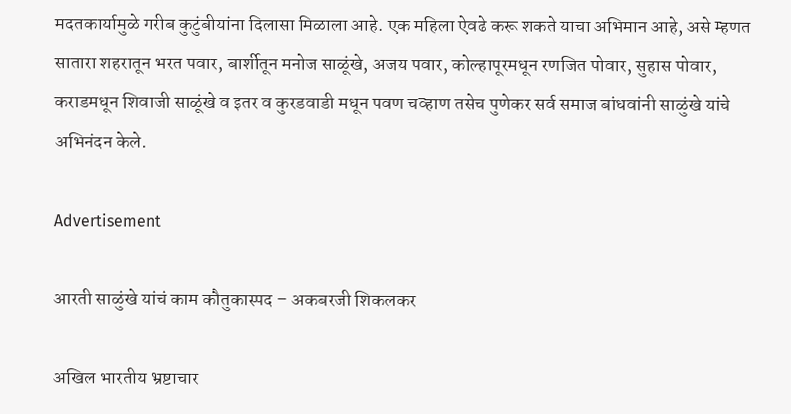मदतकार्यामुळे गरीब कुटुंबीयांना दिलासा मिळाला आहे. एक महिला ऐवढे करू शकते याचा अभिमान आहे, असे म्हणत सातारा शहरातून भरत पवार, बार्शीतून मनोज साळूंखे, अजय पवार, कोल्हापूरमधून रणजित पोवार, सुहास पोवार, कराडमधून शिवाजी साळूंखे व इतर व कुरडवाडी मधून पवण चव्हाण तसेच पुणेकर सर्व समाज बांधवांनी साळुंखे यांचे अभिनंदन केले.

Advertisement

आरती साळुंखे यांचं काम कौतुकास्पद – अकबरजी शिकलकर

अखिल भारतीय भ्रष्टाचार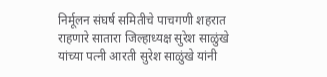निर्मूलन संघर्ष समितीचे पाचगणी शहरात राहणारे सातारा जिल्हाध्यक्ष सुरेश साळुंखे यांच्या पत्नी आरती सुरेश साळुंखे यांनी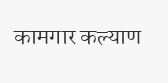कामगार कल्याण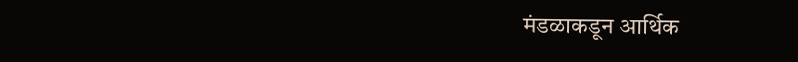मंडळाकडून आर्थिक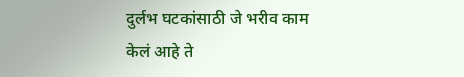दुर्लभ घटकांसाठी जे भरीव काम केलं आहे ते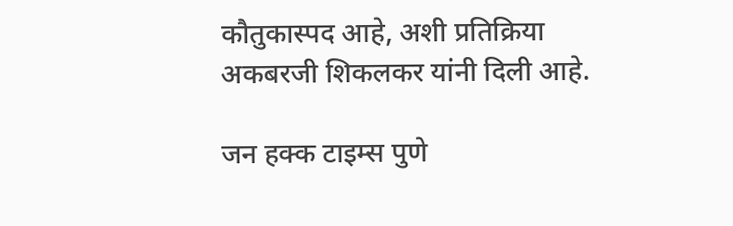कौतुकास्पद आहे, अशी प्रतिक्रिया अकबरजी शिकलकर यांनी दिली आहे.

जन हक्क टाइम्स पुणे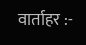वार्ताहर :-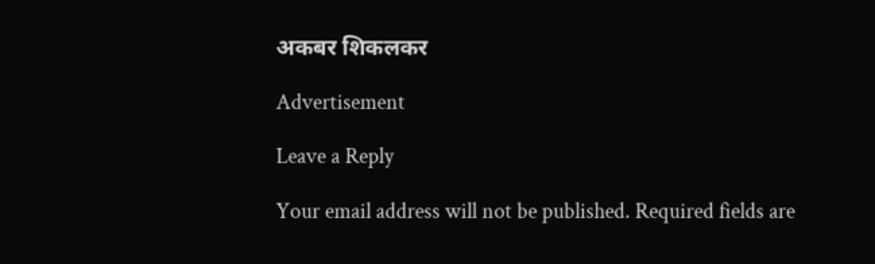अकबर शिकलकर

Advertisement

Leave a Reply

Your email address will not be published. Required fields are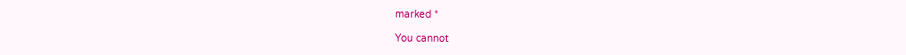marked *

You cannot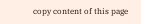copy content of this page